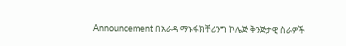Announcement በአራዳ ማኑፋክቸሪንግ ኮሌጅ ቅንጅታዊ ስራዎች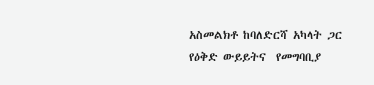አስመልክቶ ከባለድርሻ አካላት ጋር የዕቅድ ውይይትና  የመግባቢያ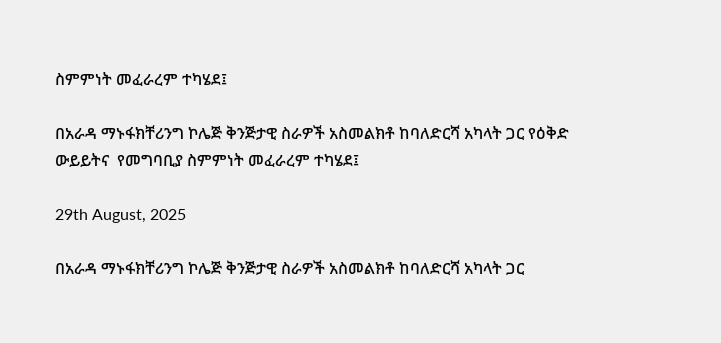ስምምነት መፈራረም ተካሄደ፤

በአራዳ ማኑፋክቸሪንግ ኮሌጅ ቅንጅታዊ ስራዎች አስመልክቶ ከባለድርሻ አካላት ጋር የዕቅድ ውይይትና  የመግባቢያ ስምምነት መፈራረም ተካሄደ፤

29th August, 2025

በአራዳ ማኑፋክቸሪንግ ኮሌጅ ቅንጅታዊ ስራዎች አስመልክቶ ከባለድርሻ አካላት ጋር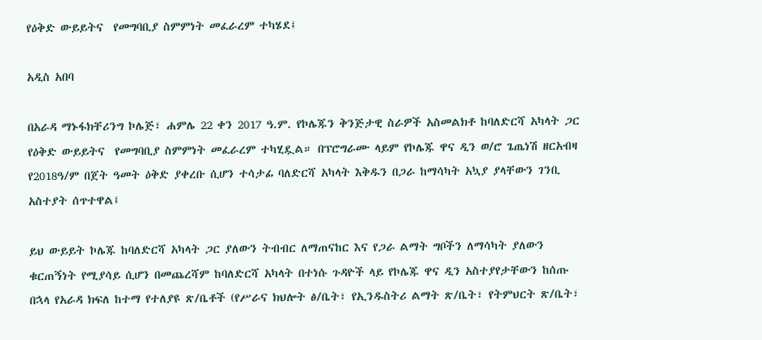የዕቅድ ውይይትና  የመግባቢያ ስምምነት መፈራረም ተካሄደ፤

አዲስ አበባ

በአራዳ ማኑፋክቸሪንግ ኮሌጅ፣ ሐምሌ 22 ቀን 2017 ዓ.ም. የኮሌጁን ቅንጅታዊ ስራዎች አስመልክቶ ከባለድርሻ አካላት ጋር የዕቅድ ውይይትና  የመግባቢያ ስምምነት መፈራረም ተካሂዷል። በፕሮግራሙ ላይም የኮሌጁ ዋና ዲን ወ/ሮ ጌጤነሽ ዘርአብዛ የ2018ዓ/ም በጀት ዓመት ዕቅድ ያቀረቡ ሲሆን ተሳታፊ ባለድርሻ አካላት እቅዱን በጋራ ከማሳካት አኳያ ያላቸውን ገንቢ አስተያት ሰጥተዋል፤

ይህ ውይይት ኮሌጁ ከባለድርሻ አካላት ጋር ያለውን ትብብር ለማጠናከር እና የጋራ ልማት ግቦችን ለማሳካት ያለውን ቁርጠኝነት የሚያሳይ ሲሆን በመጨረሻም ከባለድርሻ አካላት በተነሱ ጉዳዮች ላይ የኮሌጁ ዋና ዲን አስተያየታቸውን ከሰጡ በኋላ የአራዳ ክፍለ ከተማ የተለያዩ ጽ/ቤቶች (የሥራና ክህሎት ፅ/ቤት፣ የኢንዱስትሪ ልማት ጽ/ቤት፣ የትምህርት ጽ/ቤት፣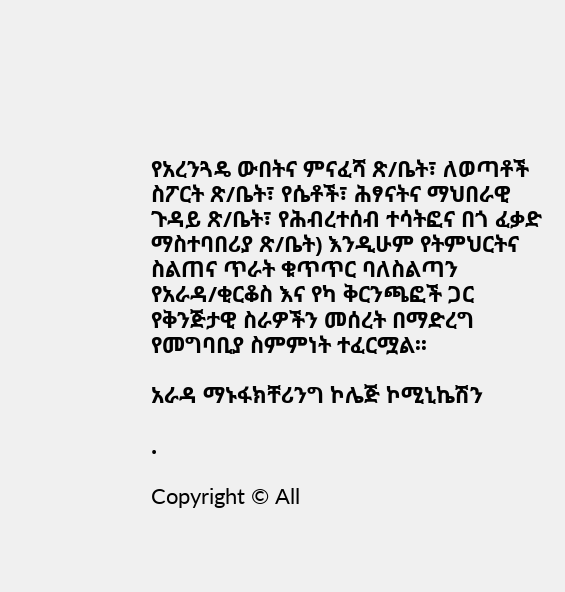የአረንጓዴ ውበትና ምናፈሻ ጽ/ቤት፣ ለወጣቶች ስፖርት ጽ/ቤት፣ የሴቶች፣ ሕፃናትና ማህበራዊ ጉዳይ ጽ/ቤት፣ የሕብረተሰብ ተሳትፎና በጎ ፈቃድ ማስተባበሪያ ጽ/ቤት) እንዲሁም የትምህርትና ስልጠና ጥራት ቁጥጥር ባለስልጣን የአራዳ/ቂርቆስ እና የካ ቅርንጫፎች ጋር የቅንጅታዊ ስራዎችን መሰረት በማድረግ የመግባቢያ ስምምነት ተፈርሟል፡፡

አራዳ ማኑፋክቸሪንግ ኮሌጅ ኮሚኒኬሽን

.

Copyright © All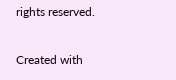rights reserved.

Created with